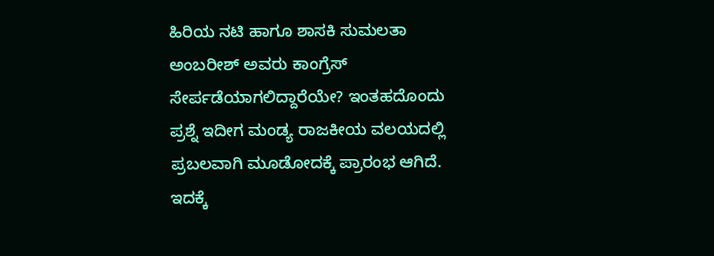ಹಿರಿಯ ನಟಿ ಹಾಗೂ ಶಾಸಕಿ ಸುಮಲತಾ ಅಂಬರೀಶ್ ಅವರು ಕಾಂಗ್ರೆಸ್ ಸೇರ್ಪಡೆಯಾಗಲಿದ್ದಾರೆಯೇ? ಇಂತಹದೊಂದು ಪ್ರಶ್ನೆ ಇದೀಗ ಮಂಡ್ಯ ರಾಜಕೀಯ ವಲಯದಲ್ಲಿ ಪ್ರಬಲವಾಗಿ ಮೂಡೋದಕ್ಕೆ ಪ್ರಾರಂಭ ಆಗಿದೆ. ಇದಕ್ಕೆ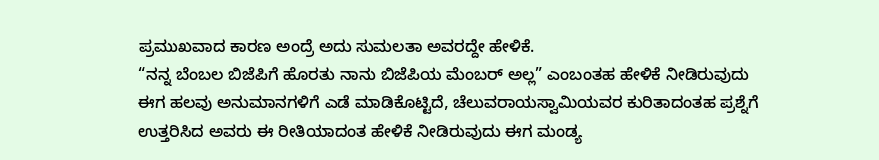ಪ್ರಮುಖವಾದ ಕಾರಣ ಅಂದ್ರೆ ಅದು ಸುಮಲತಾ ಅವರದ್ದೇ ಹೇಳಿಕೆ.
“ನನ್ನ ಬೆಂಬಲ ಬಿಜೆಪಿಗೆ ಹೊರತು ನಾನು ಬಿಜೆಪಿಯ ಮೆಂಬರ್ ಅಲ್ಲ” ಎಂಬಂತಹ ಹೇಳಿಕೆ ನೀಡಿರುವುದು ಈಗ ಹಲವು ಅನುಮಾನಗಳಿಗೆ ಎಡೆ ಮಾಡಿಕೊಟ್ಟಿದೆ, ಚೆಲುವರಾಯಸ್ವಾಮಿಯವರ ಕುರಿತಾದಂತಹ ಪ್ರಶ್ನೆಗೆ ಉತ್ತರಿಸಿದ ಅವರು ಈ ರೀತಿಯಾದಂತ ಹೇಳಿಕೆ ನೀಡಿರುವುದು ಈಗ ಮಂಡ್ಯ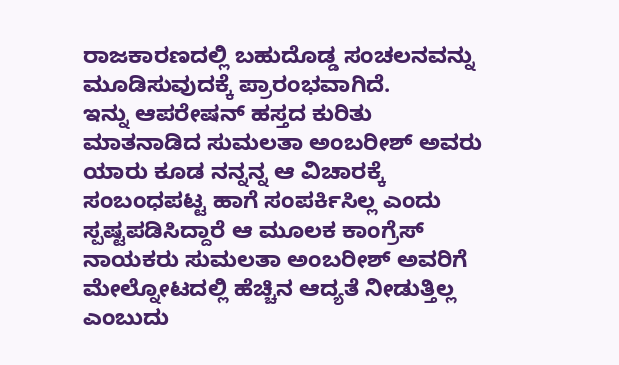ರಾಜಕಾರಣದಲ್ಲಿ ಬಹುದೊಡ್ಡ ಸಂಚಲನವನ್ನು ಮೂಡಿಸುವುದಕ್ಕೆ ಪ್ರಾರಂಭವಾಗಿದೆ.
ಇನ್ನು ಆಪರೇಷನ್ ಹಸ್ತದ ಕುರಿತು ಮಾತನಾಡಿದ ಸುಮಲತಾ ಅಂಬರೀಶ್ ಅವರು ಯಾರು ಕೂಡ ನನ್ನನ್ನ ಆ ವಿಚಾರಕ್ಕೆ ಸಂಬಂಧಪಟ್ಟ ಹಾಗೆ ಸಂಪರ್ಕಿಸಿಲ್ಲ ಎಂದು ಸ್ಪಷ್ಟಪಡಿಸಿದ್ದಾರೆ ಆ ಮೂಲಕ ಕಾಂಗ್ರೆಸ್ ನಾಯಕರು ಸುಮಲತಾ ಅಂಬರೀಶ್ ಅವರಿಗೆ ಮೇಲ್ನೋಟದಲ್ಲಿ ಹೆಚ್ಚಿನ ಆದ್ಯತೆ ನೀಡುತ್ತಿಲ್ಲ ಎಂಬುದು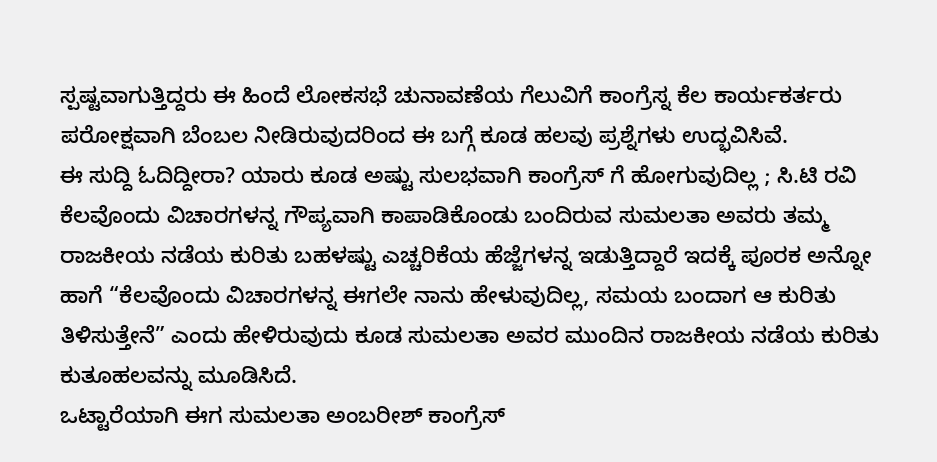ಸ್ಪಷ್ಟವಾಗುತ್ತಿದ್ದರು ಈ ಹಿಂದೆ ಲೋಕಸಭೆ ಚುನಾವಣೆಯ ಗೆಲುವಿಗೆ ಕಾಂಗ್ರೆಸ್ನ ಕೆಲ ಕಾರ್ಯಕರ್ತರು ಪರೋಕ್ಷವಾಗಿ ಬೆಂಬಲ ನೀಡಿರುವುದರಿಂದ ಈ ಬಗ್ಗೆ ಕೂಡ ಹಲವು ಪ್ರಶ್ನೆಗಳು ಉದ್ಭವಿಸಿವೆ.
ಈ ಸುದ್ದಿ ಓದಿದ್ದೀರಾ? ಯಾರು ಕೂಡ ಅಷ್ಟು ಸುಲಭವಾಗಿ ಕಾಂಗ್ರೆಸ್ ಗೆ ಹೋಗುವುದಿಲ್ಲ ; ಸಿ.ಟಿ ರವಿ
ಕೆಲವೊಂದು ವಿಚಾರಗಳನ್ನ ಗೌಪ್ಯವಾಗಿ ಕಾಪಾಡಿಕೊಂಡು ಬಂದಿರುವ ಸುಮಲತಾ ಅವರು ತಮ್ಮ ರಾಜಕೀಯ ನಡೆಯ ಕುರಿತು ಬಹಳಷ್ಟು ಎಚ್ಚರಿಕೆಯ ಹೆಜ್ಜೆಗಳನ್ನ ಇಡುತ್ತಿದ್ದಾರೆ ಇದಕ್ಕೆ ಪೂರಕ ಅನ್ನೋ ಹಾಗೆ “ಕೆಲವೊಂದು ವಿಚಾರಗಳನ್ನ ಈಗಲೇ ನಾನು ಹೇಳುವುದಿಲ್ಲ, ಸಮಯ ಬಂದಾಗ ಆ ಕುರಿತು ತಿಳಿಸುತ್ತೇನೆ” ಎಂದು ಹೇಳಿರುವುದು ಕೂಡ ಸುಮಲತಾ ಅವರ ಮುಂದಿನ ರಾಜಕೀಯ ನಡೆಯ ಕುರಿತು ಕುತೂಹಲವನ್ನು ಮೂಡಿಸಿದೆ.
ಒಟ್ಟಾರೆಯಾಗಿ ಈಗ ಸುಮಲತಾ ಅಂಬರೀಶ್ ಕಾಂಗ್ರೆಸ್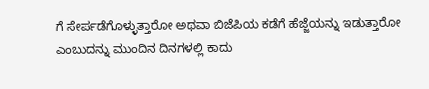ಗೆ ಸೇರ್ಪಡೆಗೊಳ್ಳುತ್ತಾರೋ ಅಥವಾ ಬಿಜೆಪಿಯ ಕಡೆಗೆ ಹೆಜ್ಜೆಯನ್ನು ಇಡುತ್ತಾರೋ ಎಂಬುದನ್ನು ಮುಂದಿನ ದಿನಗಳಲ್ಲಿ ಕಾದು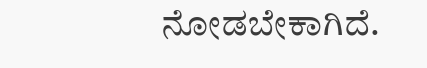ನೋಡಬೇಕಾಗಿದೆ.